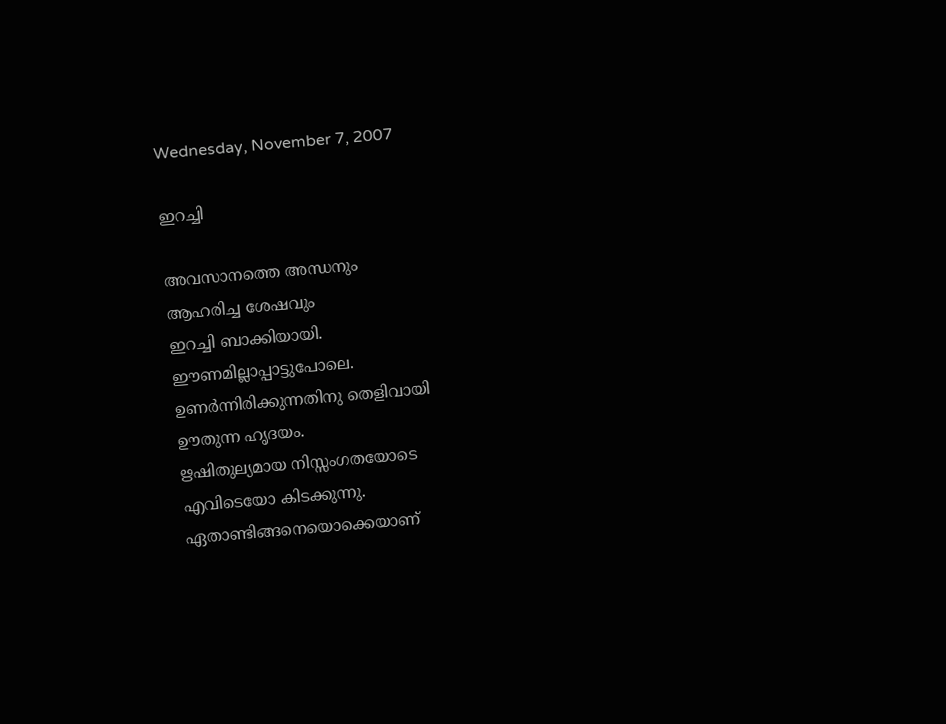Wednesday, November 7, 2007

ഇറച്ചി

അവസാനത്തെ അന്ധനും
ആഹരിച്ച ശേഷവും
ഇറച്ചി ബാക്കിയായി.
ഈണമില്ലാപ്പാട്ടുപോലെ.
ഉണര്‍ന്നിരിക്കുന്നതിനു തെളിവായി
ഊതുന്ന ഹൃദയം.
ഋഷിതുല്യമായ നിസ്സംഗതയോടെ
എവിടെയോ കിടക്കുന്നു.
ഏതാണ്ടിങ്ങനെയൊക്കെയാണ്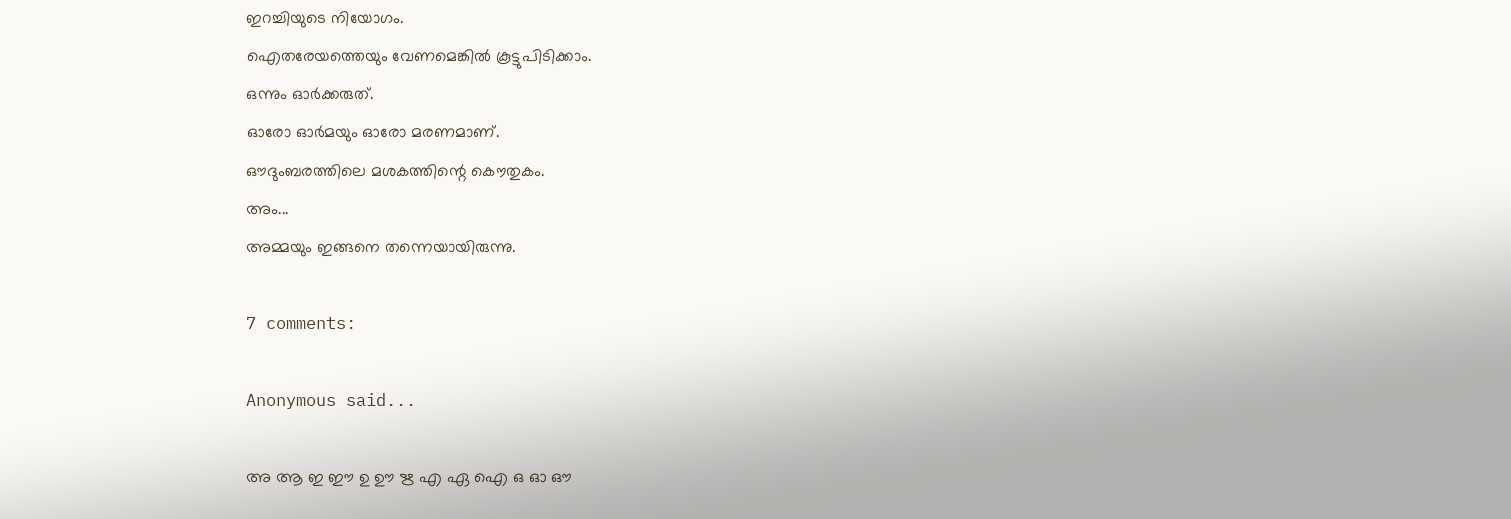ഇറച്ചിയുടെ നിയോഗം.
ഐതരേയത്തെയും വേണമെങ്കില്‍ കൂട്ടുപിടിക്കാം.
ഒന്നും ഓര്‍ക്കരുത്.
ഓരോ ഓര്‍മയും ഓരോ മരണമാണ്.
ഔദുംബരത്തിലെ മശകത്തിന്റെ കൌതുകം.
അം...
അമ്മയും ഇങ്ങനെ തന്നെയായിരുന്നു.

7 comments:

Anonymous said...

അ ആ ഇ ഈ ഉ ഊ ഋ എ ഏ ഐ ഒ ഓ ഔ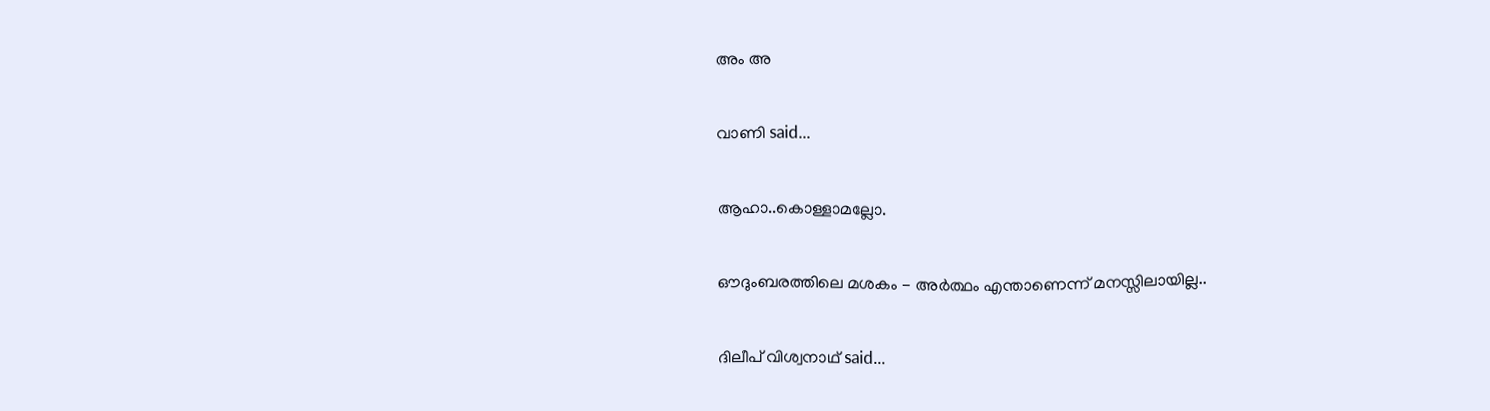അം അ

വാണി said...

ആഹാ..കൊള്ളാമല്ലോ.

ഔദുംബരത്തിലെ മശകം - അര്‍ത്ഥം എന്താണെന്ന് മനസ്സിലായില്ല..

ദിലീപ് വിശ്വനാഥ് said...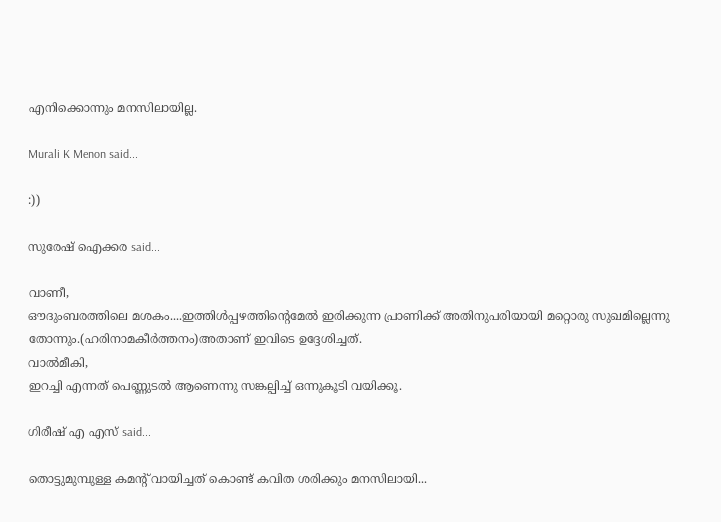എനിക്കൊന്നും മനസിലായില്ല.

Murali K Menon said...

:))

സുരേഷ് ഐക്കര said...

വാണീ,
ഔദുംബരത്തിലെ മശകം....ഇത്തിള്‍പ്പഴത്തിന്റെമേല്‍ ഇരിക്കുന്ന പ്രാണിക്ക് അതിനുപരിയായി മറ്റൊരു സുഖമില്ലെന്നു തോന്നും.(ഹരിനാമകീര്‍ത്തനം)അതാണ് ഇവിടെ ഉദ്ദേശിച്ചത്.
വാല്‍മീകി,
ഇറച്ചി എന്നത് പെണ്ണുടല്‍ ആണെന്നു സങ്കല്പിച്ച് ഒന്നുകൂടി വയിക്കൂ.

ഗിരീഷ്‌ എ എസ്‌ said...

തൊട്ടുമുമ്പുള്ള കമന്റ്‌ വായിച്ചത്‌ കൊണ്ട്‌ കവിത ശരിക്കും മനസിലായി...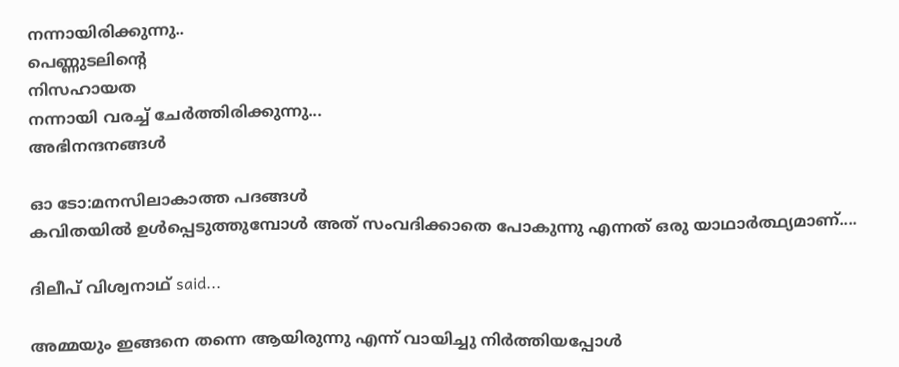നന്നായിരിക്കുന്നു..
പെണ്ണുടലിന്റെ
നിസഹായത
നന്നായി വരച്ച്‌ ചേര്‍ത്തിരിക്കുന്നു...
അഭിനന്ദനങ്ങള്‍

ഓ ടോ:മനസിലാകാത്ത പദങ്ങള്‍
കവിതയില്‍ ഉള്‍പ്പെടുത്തുമ്പോള്‍ അത്‌ സംവദിക്കാതെ പോകുന്നു എന്നത്‌ ഒരു യാഥാര്‍ത്ഥ്യമാണ്‌....

ദിലീപ് വിശ്വനാഥ് said...

അമ്മയും ഇങ്ങനെ തന്നെ ആയിരുന്നു എന്ന് വായിച്ചു നിര്‍ത്തിയപ്പോള്‍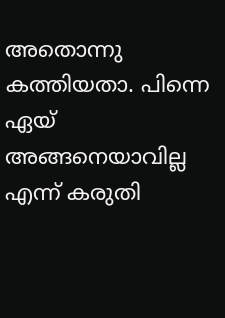അതൊന്നു കത്തിയതാ. പിന്നെ ഏയ് അങ്ങനെയാവില്ല എന്ന് കരുതി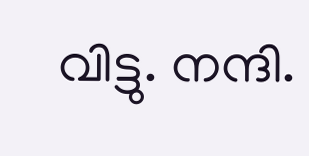വിട്ടു. നന്ദി.